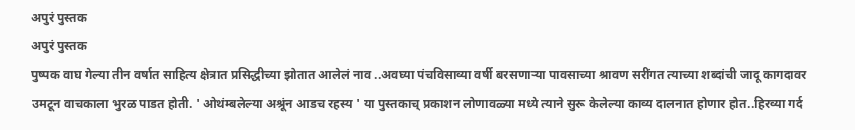अपुरं पुस्तक
अपुरं पुस्तक
पुष्पक वाघ गेल्या तीन वर्षात साहित्य क्षेत्रात प्रसिद्धीच्या झोतात आलेलं नाव ..अवघ्या पंचविसाव्या वर्षी बरसणाऱ्या पावसाच्या श्रावण सरींगत त्याच्या शब्दांची जादू कागदावर उमटून वाचकाला भुरळ पाडत होती. ' ओथंम्बलेल्या अश्रूंन आडच रहस्य ' या पुस्तकाच् प्रकाशन लोणावळ्या मध्ये त्याने सुरू केलेल्या काव्य दालनात होणार होत..हिरव्या गर्द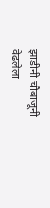झाडीनी चौबाजूनी वेढलेला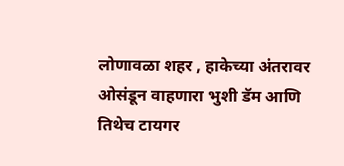लोणावळा शहर , हाकेच्या अंतरावर ओसंडून वाहणारा भुशी डॅम आणि तिथेच टायगर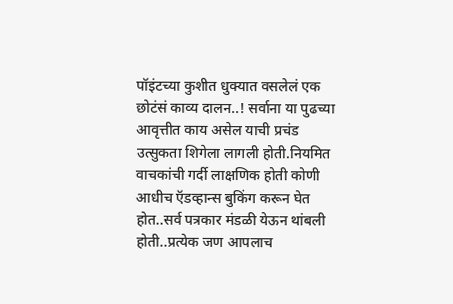पॉइंटच्या कुशीत धुक्यात वसलेलं एक छोटंसं काव्य दालन..! सर्वाना या पुढच्या आवृत्तीत काय असेल याची प्रचंड उत्सुकता शिगेला लागली होती.नियमित वाचकांची गर्दी लाक्षणिक होती कोणी आधीच ऍडव्हान्स बुकिंग करून घेत होत..सर्व पत्रकार मंडळी येऊन थांबली होती..प्रत्येक जण आपलाच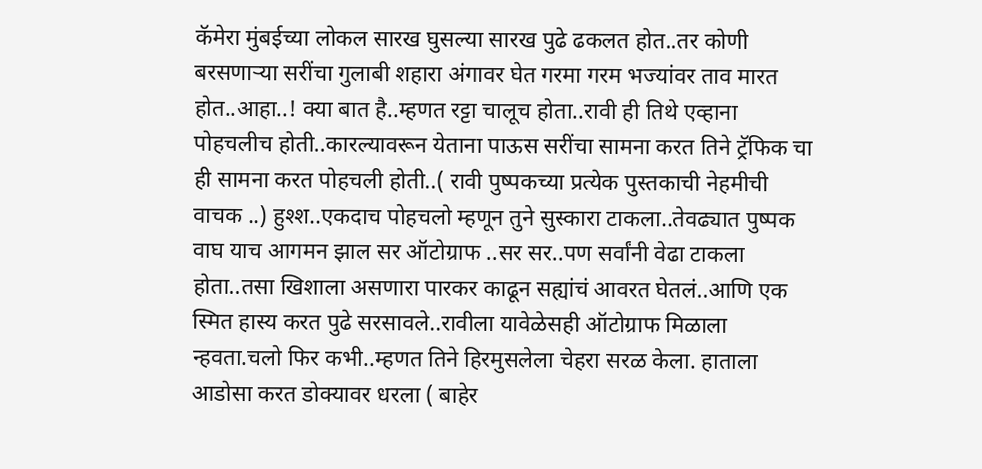कॅमेरा मुंबईच्या लोकल सारख घुसल्या सारख पुढे ढकलत होत..तर कोणी बरसणाऱ्या सरींचा गुलाबी शहारा अंगावर घेत गरमा गरम भज्यांवर ताव मारत होत..आहा..! क्या बात है..म्हणत रट्टा चालूच होता..रावी ही तिथे एव्हाना पोहचलीच होती..कारल्यावरून येताना पाऊस सरींचा सामना करत तिने ट्रॅफिक चा ही सामना करत पोहचली होती..( रावी पुष्पकच्या प्रत्येक पुस्तकाची नेहमीची वाचक ..) हुश्श..एकदाच पोहचलो म्हणून तुने सुस्कारा टाकला..तेवढ्यात पुष्पक वाघ याच आगमन झाल सर ऑटोग्राफ ..सर सर..पण सर्वांनी वेढा टाकला होता..तसा खिशाला असणारा पारकर काढून सह्यांचं आवरत घेतलं..आणि एक स्मित हास्य करत पुढे सरसावले..रावीला यावेळेसही ऑटोग्राफ मिळाला न्हवता.चलो फिर कभी..म्हणत तिने हिरमुसलेला चेहरा सरळ केला. हाताला आडोसा करत डोक्यावर धरला ( बाहेर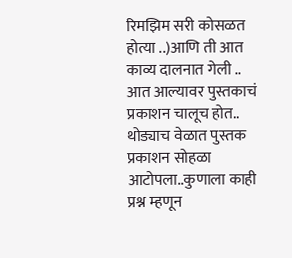रिमझिम सरी कोसळत होत्या ..)आणि ती आत काव्य दालनात गेली ..
आत आल्यावर पुस्तकाचं प्रकाशन चालूच होत.. थोड्याच वेळात पुस्तक प्रकाशन सोहळा आटोपला..कुणाला काही प्रश्न म्हणून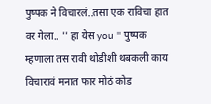पुष्पक ने विचारलं..तसा एक राविचा हात वर गेला.. '' हा येस you '' पुष्पक म्हणाला तस रावी थोडीशी थबकली काय विचारावं मनात फार मोठं कोड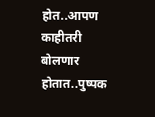होत..आपण काहीतरी बोलणार होतात..पुष्पक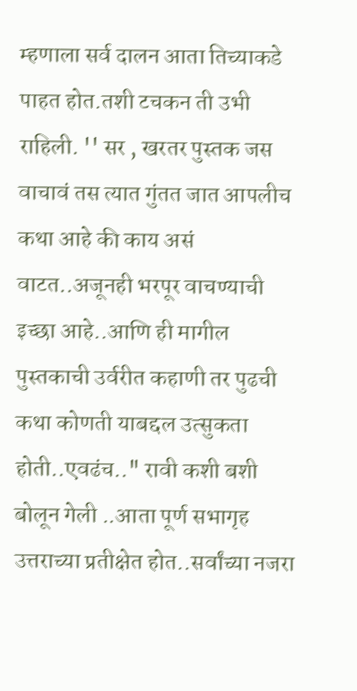म्हणाला सर्व दालन आता तिच्याकडे पाहत होत.तशी टचकन ती उभी राहिली. '' सर , खरतर पुस्तक जस वाचावं तस त्यात गुंतत जात आपलीच कथा आहे की काय असं वाटत..अजूनही भरपूर वाचण्याची इच्छा आहे..आणि ही मागील पुस्तकाची उर्वरीत कहाणी तर पुढची कथा कोणती याबद्दल उत्सुकता होती..एवढंच.." रावी कशी बशी बोलून गेली ..आता पूर्ण सभागृह उत्तराच्या प्रतीक्षेत होत..सर्वांच्या नजरा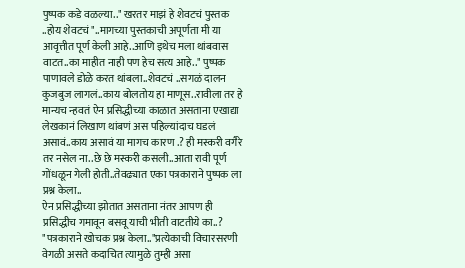पुष्पक कडे वळल्या.." खरतर माझं हे शेवटचं पुस्तक ..होय शेवटचं "..मागच्या पुस्तकाची अपूर्णता मी या आवृत्तीत पूर्ण केली आहे..आणि इथेच मला थांबवास वाटत..का माहीत नाही पण हेच सत्य आहे.." पुष्पक पाणावले डोळे करत थांबला..शेवटचं ..सगळं दालन कुजबुज लागलं..काय बोलतोय हा माणूस..रावीला तर हे मान्यच न्हवतं ऐन प्रसिद्धीच्या काळात असताना एखाद्या लेखकानं लिखाण थांबणं अस पहिल्यांदाच घडलं असावं..काय असावं या मागच कारण .? ही मस्करी वगैरे तर नसेल ना..छे छे मस्करी कसली..आता रावी पूर्ण गोंधळून गेली होती..तेवढ्यात एका पत्रकाराने पुष्पक ला प्रश्न केला..
ऐन प्रसिद्धीच्या झोतात असताना नंतर आपण ही प्रसिद्धीच गमावून बसवू याची भीती वाटतीये का..? "पत्रकाराने खोचक प्रश्न केला.."प्रत्येकाची विचारसरणी वेगळी असते कदाचित त्यामुळे तुम्ही असा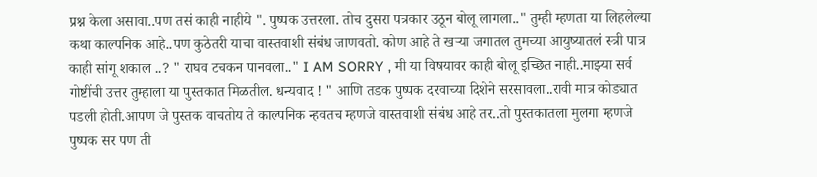प्रश्न केला असावा..पण तसं काही नाहीये ". पुष्पक उत्तरला. तोच दुसरा पत्रकार उठून बोलू लागला.." तुम्ही म्हणता या लिहलेल्या कथा काल्पनिक आहे..पण कुठेतरी याचा वास्तवाशी संबंध जाणवतो. कोण आहे ते खऱ्या जगातल तुमच्या आयुष्यातलं स्त्री पात्र काही सांगू शकाल ..? " राघव टचकन पानवला.." I AM SORRY , मी या विषयावर काही बोलू इच्छित नाही..माझ्या सर्व गोष्टींची उत्तर तुम्हाला या पुस्तकात मिळतील. धन्यवाद ! " आणि तडक पुष्पक दरवाच्या दिशेने सरसावला..रावी मात्र कोड्यात पडली होती.आपण जे पुस्तक वाचतोय ते काल्पनिक न्हवतच म्हणजे वास्तवाशी संबंध आहे तर..तो पुस्तकातला मुलगा म्हणजे पुष्पक सर पण ती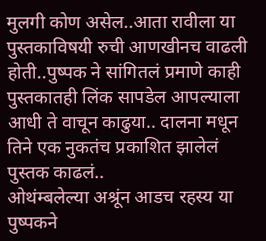मुलगी कोण असेल..आता रावीला या पुस्तकाविषयी रुची आणखीनच वाढली होती..पुष्पक ने सांगितलं प्रमाणे काही पुस्तकातही लिंक सापडेल आपल्याला आधी ते वाचून काढुया.. दालना मधून तिने एक नुकतंच प्रकाशित झालेलं पुस्तक काढलं..
ओथंम्बलेल्या अश्रूंन आडच रहस्य या पुष्पकने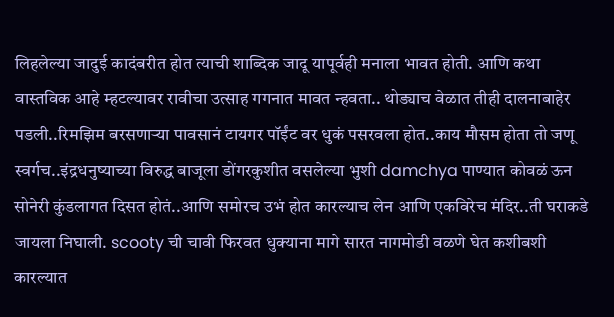लिहलेल्या जादुई कादंबरीत होत त्याची शाब्दिक जादू यापूर्वही मनाला भावत होती. आणि कथा वास्तविक आहे म्हटल्यावर रावीचा उत्साह गगनात मावत न्हवता.. थोड्याच वेळात तीही दालनाबाहेर पडली..रिमझिम बरसणाऱ्या पावसानं टायगर पॉईंट वर धुकं पसरवला होत..काय मौसम होता तो जणू स्वर्गच..इंद्रधनुष्याच्या विरुद्ध बाजूला डोंगरकुशीत वसलेल्या भुशी damchya पाण्यात कोवळं ऊन सोनेरी कुंडलागत दिसत होतं..आणि समोरच उभं होत कारल्याच लेन आणि एकविरेच मंदिर..ती घराकडे जायला निघाली. scooty ची चावी फिरवत धुक्याना मागे सारत नागमोडी वळणे घेत कशीबशी कारल्यात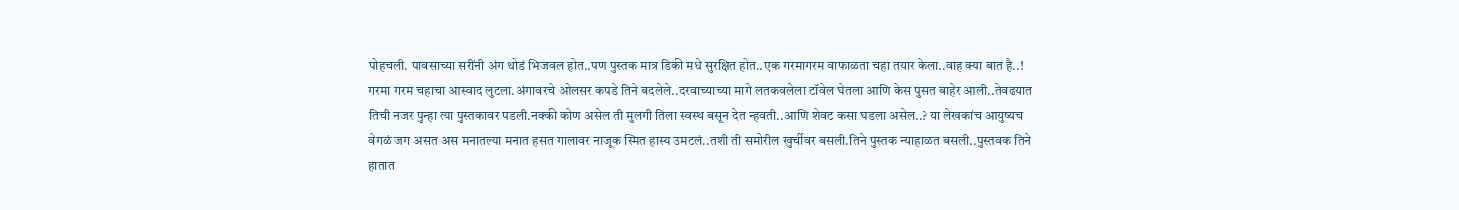पोहचली. पावसाच्या सरींनी अंग थोडं भिजवल होत..पण पुस्तक मात्र डिकी मधे सुरक्षित होत..एक गरमागरम वाफाळता चहा तयार केला..वाह क्या बात है..! गरमा गरम चहाचा आस्वाद लुटला.अंगावरचे ओलसर कपडे तिने बदलेले..दरवाच्याच्या मागे लतकवलेला टॉवेल घेतला आणि केस पुसत बाहेर आली..तेवढयात तिची नजर पुन्हा त्या पुस्तकावर पडली.नक्की कोण असेल ती मुलगी तिला स्वस्थ बसून देत न्हवती..आणि शेवट कसा घडला असेल..? या लेखकांच आयुष्यच वेगळं जग असत अस मनातल्या मनात हसत गालावर नाजूक स्मित हास्य उमटलं..तशी ती समोरील खुर्चीवर बसली.तिने पुस्तक न्याहाळत बसली..पुस्तवक तिने हातात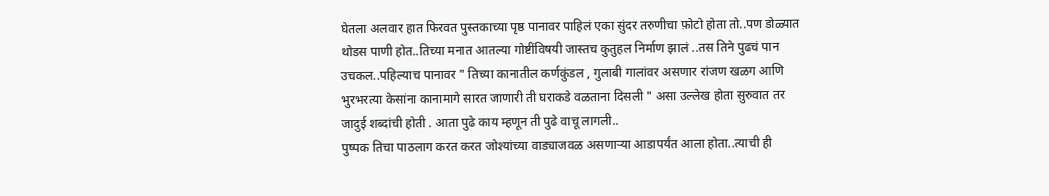घेतला अलवार हात फिरवत पुस्तकाच्या पृष्ठ पानावर पाहिलं एका सुंदर तरुणीचा फ़ोटो होता तो..पण डोळ्यात थोडस पाणी होत..तिच्या मनात आतल्या गोष्टींविषयी जास्तच कुतुहल निर्माण झालं ..तस तिने पुढचं पान उचकल..पहिल्याच पानावर " तिच्या कानातील कर्णकुंडल , गुलाबी गालांवर असणार रांजण खळग आणि भुरभरत्या केसांना कानामागे सारत जाणारी ती घराकडे वळताना दिसली " असा उल्लेख होता सुरुवात तर जादुई शब्दांची होती . आता पुढे काय म्हणून ती पुढे वाचू लागली..
पुष्पक तिचा पाठलाग करत करत जोश्यांच्या वाड्याजवळ असणाऱ्या आडापर्यंत आला होता..त्याची ही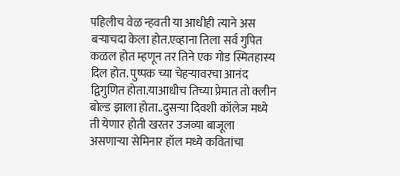पहिलीच वेळ न्हवती या आधीही त्याने अस बऱ्याचदा केला होत.एव्हाना तिला सर्व गुपित कळल होत म्हणून तर तिने एक गोड स्मितहास्य दिल होत. पुष्पक च्या चेहऱ्यावरचा आनंद द्विगुणित होता.याआधीच तिच्या प्रेमात तो क्लीन बोल्ड झाला होता..दुसऱ्या दिवशी कॉलेज मध्ये ती येणार होती खरतर उजव्या बाजूला असणाऱ्या सेमिनार हॉल मध्ये कवितांचा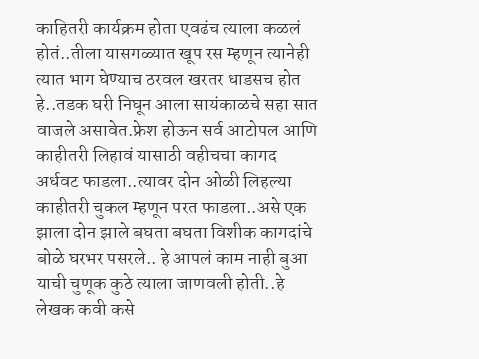काहितरी कार्यक्रम होता एवढंच त्याला कळलं होतं..तीला यासगळ्यात खूप रस म्हणून त्यानेही त्यात भाग घेण्याच ठरवल खरतर धाडसच होत हे..तडक घरी निघून आला सायंकाळचे सहा सात वाजले असावेत.फ्रेश होऊन सर्व आटोपल आणि काहीतरी लिहावं यासाठी वहीचचा कागद अर्धवट फाडला..त्यावर दोन ओळी लिहल्या काहीतरी चुकल म्हणून परत फाडला..असे एक झाला दोन झाले बघता बघता विशीक कागदांचे बोळे घरभर पसरले.. हे आपलं काम नाही बुआ याची चुणूक कुठे त्याला जाणवली होती..हे लेखक कवी कसे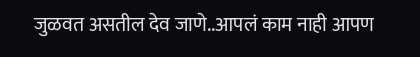जुळवत असतील देव जाणे..आपलं काम नाही आपण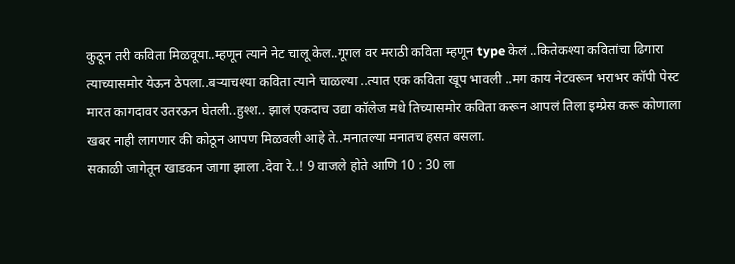कुठून तरी कविता मिळवूया..म्हणून त्याने नेट चालू केल..गूगल वर मराठी कविता म्हणून type केलं ..कितेकश्या कवितांचा ढिगारा त्याच्यासमोर येऊन ठेपला..बऱ्याचश्या कविता त्याने चाळल्या ..त्यात एक कविता खूप भावली ..मग काय नेटवरून भराभर कॉपी पेस्ट मारत कागदावर उतरऊन घेतली..हुश्श.. झालं एकदाच उद्या कॉलेज मधे तिच्यासमोर कविता करून आपलं तिला इम्प्रेस करू कोणाला खबर नाही लागणार की कोठून आपण मिळवली आहे ते..मनातल्या मनातच हसत बसला.
सकाळी जागेतून खाडकन जागा झाला .देवा रे..! 9 वाजले होते आणि 10 : 30 ला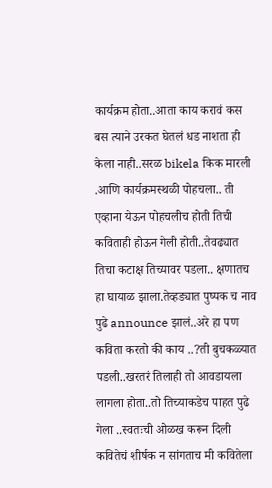कार्यक्रम होता..आता काय करावं कस बस त्याने उरकत घेतलं धड नाशता ही केला नाही..सरळ bikela किक मारली .आणि कार्यक्रमस्थळी पोहचला.. ती एव्हाना येऊन पोहचलीच होती तिची कविताही होऊन गेली होती..तेवढ्यात तिचा कटाक्ष तिच्यावर पडला.. क्षणातच हा घायाळ झाला.तेव्हड्यात पुष्पक च नाव पुढे announce झालं..अरे हा पण कविता करतो की काय ..?ती बुचकळ्यात पडली..खरतरं तिलाही तो आवडायला लागला होता..तो तिच्याकडेच पाहत पुढे गेला ..स्वतःची ओळख करून दिली कवितेचं शीर्षक न सांगताच मी कवितेला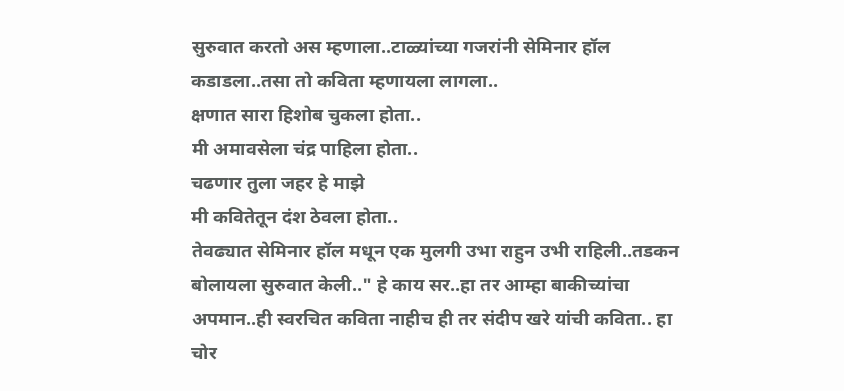सुरुवात करतो अस म्हणाला..टाळ्यांच्या गजरांनी सेमिनार हॉल कडाडला..तसा तो कविता म्हणायला लागला..
क्षणात सारा हिशोब चुकला होता..
मी अमावसेला चंद्र पाहिला होता..
चढणार तुला जहर हे माझे
मी कवितेतून दंश ठेवला होता..
तेवढ्यात सेमिनार हॉल मधून एक मुलगी उभा राहुन उभी राहिली..तडकन बोलायला सुरुवात केली.." हे काय सर..हा तर आम्हा बाकीच्यांचा अपमान..ही स्वरचित कविता नाहीच ही तर संदीप खरे यांची कविता.. हा चोर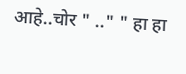आहे..चोर " .." " हा हा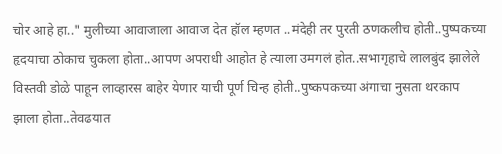चोर आहे हा.." मुलीच्या आवाजाला आवाज देत हॉल म्हणत ..मंदेही तर पुरती ठणकलीच होती..पुष्पकच्या हृदयाचा ठोकाच चुकला होता..आपण अपराधी आहोत हे त्याला उमगलं होत..सभागृहाचे लालबुंद झालेले विस्तवी डोळे पाहून लाव्हारस बाहेर येणार याची पूर्ण चिन्ह होती..पुष्कपकच्या अंगाचा नुसता थरकाप झाला होता..तेवढयात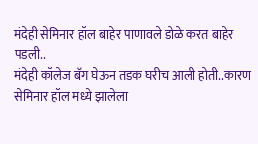मंदेही सेमिनार हॉल बाहेर पाणावले डोळे करत बाहेर पडली..
मंदेही कॉलेज बॅग घेऊन तडक घरीच आली होती..कारण सेमिनार हॉल मध्ये झालेला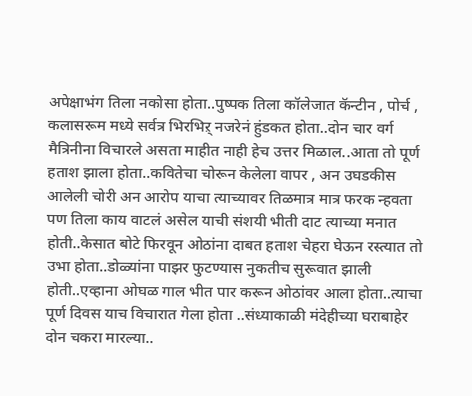अपेक्षाभंग तिला नकोसा होता..पुष्पक तिला कॉलेजात कॅन्टीन , पोर्च , कलासरूम मध्ये सर्वत्र भिरभिऱ् नजरेनं हुंडकत होता..दोन चार वर्ग मैत्रिनीना विचारले असता माहीत नाही हेच उत्तर मिळाल..आता तो पूर्ण हताश झाला होता..कवितेचा चोरून केलेला वापर , अन उघडकीस आलेली चोरी अन आरोप याचा त्याच्यावर तिळमात्र मात्र फरक न्हवता पण तिला काय वाटलं असेल याची संशयी भीती दाट त्याच्या मनात होती..केसात बोटे फिरवून ओठांना दाबत हताश चेहरा घेऊन रस्त्यात तो उभा होता..डोळ्यांना पाझर फुटण्यास नुकतीच सुरूवात झाली होती..एव्हाना ओघळ गाल भीत पार करून ओठांवर आला होता..त्याचा पूर्ण दिवस याच विचारात गेला होता ..संध्याकाळी मंदेहीच्या घराबाहेर दोन चकरा मारल्या..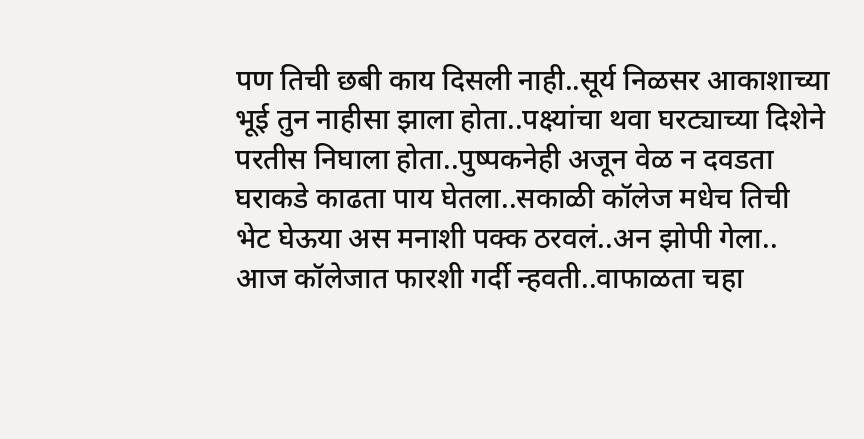पण तिची छबी काय दिसली नाही..सूर्य निळसर आकाशाच्या भूई तुन नाहीसा झाला होता..पक्ष्यांचा थवा घरट्याच्या दिशेने परतीस निघाला होता..पुष्पकनेही अजून वेळ न दवडता घराकडे काढता पाय घेतला..सकाळी कॉलेज मधेच तिची भेट घेऊया अस मनाशी पक्क ठरवलं..अन झोपी गेला..
आज कॉलेजात फारशी गर्दी न्हवती..वाफाळता चहा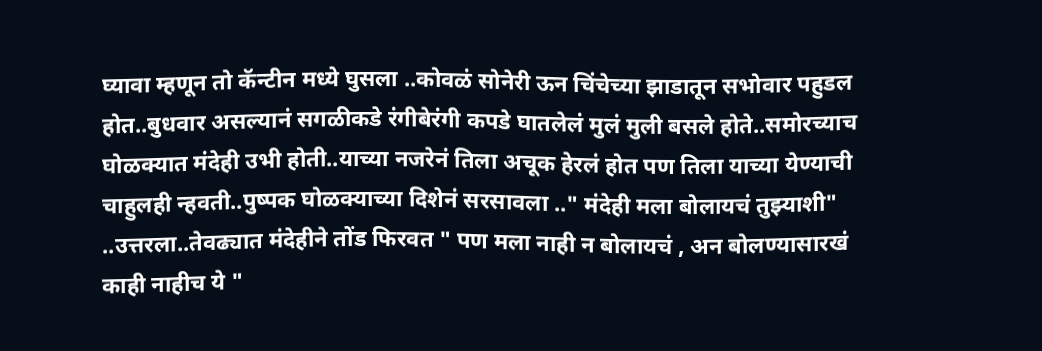घ्यावा म्हणून तो कॅन्टीन मध्ये घुसला ..कोवळं सोनेरी ऊन चिंचेच्या झाडातून सभोवार पहुडल होत..बुधवार असल्यानं सगळीकडे रंगीबेरंगी कपडे घातलेलं मुलं मुली बसले होते..समोरच्याच घोळक्यात मंदेही उभी होती..याच्या नजरेनं तिला अचूक हेरलं होत पण तिला याच्या येण्याची चाहुलही न्हवती..पुष्पक घोळक्याच्या दिशेनं सरसावला .." मंदेही मला बोलायचं तुझ्याशी" ..उत्तरला..तेवढ्यात मंदेहीने तोंड फिरवत " पण मला नाही न बोलायचं , अन बोलण्यासारखं काही नाहीच ये "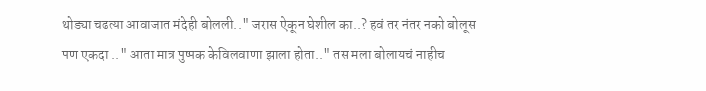थोड्या चढत्या आवाजात मंदेही बोलली.." जरास ऐकून घेशील का..? हवं तर नंतर नको बोलूस पण एकदा .." आता मात्र पुष्पक केविलवाणा झाला होता.." तस मला बोलायचं नाहीच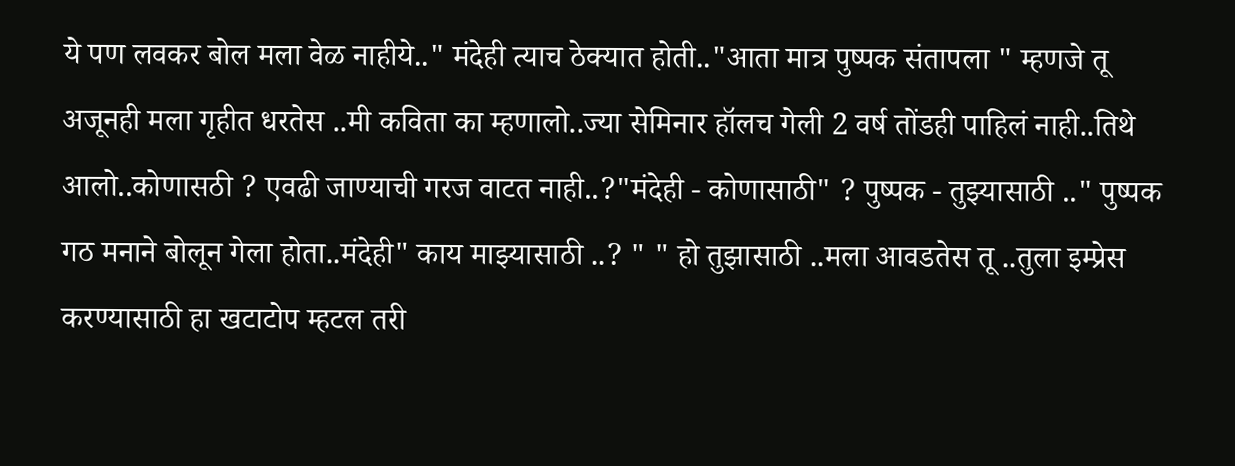ये पण लवकर बोल मला वेळ नाहीये.." मंदेही त्याच ठेक्यात होती.."आता मात्र पुष्पक संतापला " म्हणजे तू अजूनही मला गृहीत धरतेस ..मी कविता का म्हणालो..ज्या सेमिनार हॉलच गेली 2 वर्ष तोंडही पाहिलं नाही..तिथे आलो..कोणासठी ? एवढी जाण्याची गरज वाटत नाही..?"मंदेही - कोणासाठी" ? पुष्पक - तुझ्यासाठी .." पुष्पक गठ मनाने बोलून गेला होता..मंदेही" काय माझ्यासाठी ..? " " हो तुझासाठी ..मला आवडतेस तू ..तुला इम्प्रेस करण्यासाठी हा खटाटोप म्हटल तरी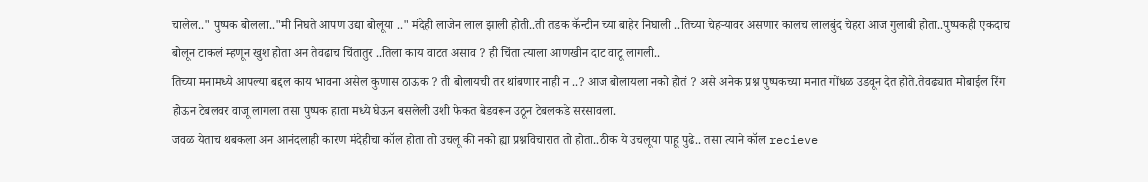चालेल.." पुष्पक बोलला.."मी निघते आपण उद्या बोलूया .." मंदेही लाजेन लाल झाली होती..ती तडक कॅन्टीन च्या बाहेर निघाली ..तिच्या चेहऱ्यावर असणार कालच लालबुंद चेहरा आज गुलाबी होता..पुष्पकही एकदाच बोलून टाकलं म्हणून खुश होता अन तेवढाच चिंतातुर ..तिला काय वाटत असाव ? ही चिंता त्याला आणखीन दाट वाटू लागली..
तिच्या मनामध्ये आपल्या बद्दल काय भावना असेल कुणास ठाऊक ? ती बोलायची तर थांबणार नाही न ..? आज बोलायला नको होतं ? असे अनेक प्रश्न पुष्पकच्या मनात गोंधळ उडवून देत होते.तेवढ्यात मोबाईल रिंग होऊन टेबलवर वाजू लागला तसा पुष्पक हाता मध्ये घेऊन बसलेली उशी फेकत बेडवरून उठून टेबलकडे सरसावला.
जवळ येताच थबकला अन आनंदलाही कारण मंदेहीचा कॉल होता तो उचलू की नको ह्या प्रश्नविचारात तो होता..ठीक ये उचलूया पाहू पुढे.. तसा त्याने कॉल recieve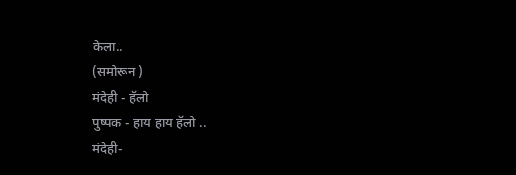केला..
(समोरून )
मंदेही - हॅलो
पुष्पक - हाय हाय हॅलो ..
मंदेही-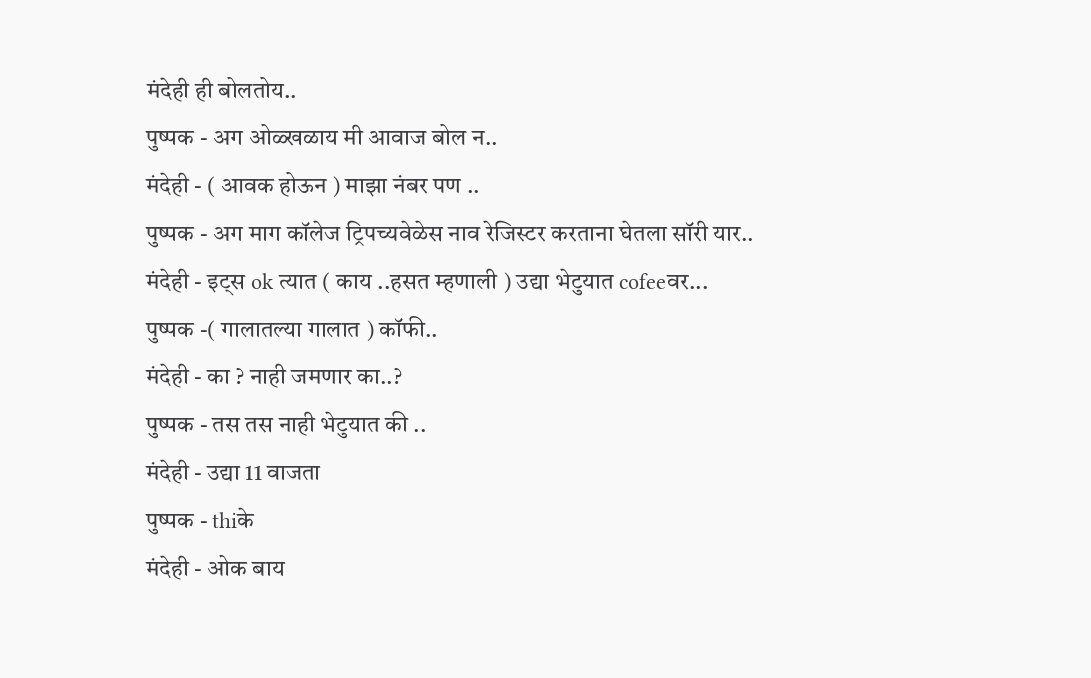मंदेही ही बोलतोय..
पुष्पक - अग ओळ्खळाय मी आवाज बोल न..
मंदेही - ( आवक होऊन ) माझा नंबर पण ..
पुष्पक - अग माग कॉलेज ट्रिपच्यवेळेस नाव रेजिस्टर करताना घेतला सॉरी यार..
मंदेही - इट्स ok त्यात ( काय ..हसत म्हणाली ) उद्या भेटुयात cofeeवर...
पुष्पक -( गालातल्या गालात ) कॉफी..
मंदेही - का ? नाही जमणार का..?
पुष्पक - तस तस नाही भेटुयात की ..
मंदेही - उद्या 11 वाजता
पुष्पक - thiके
मंदेही - ओक बाय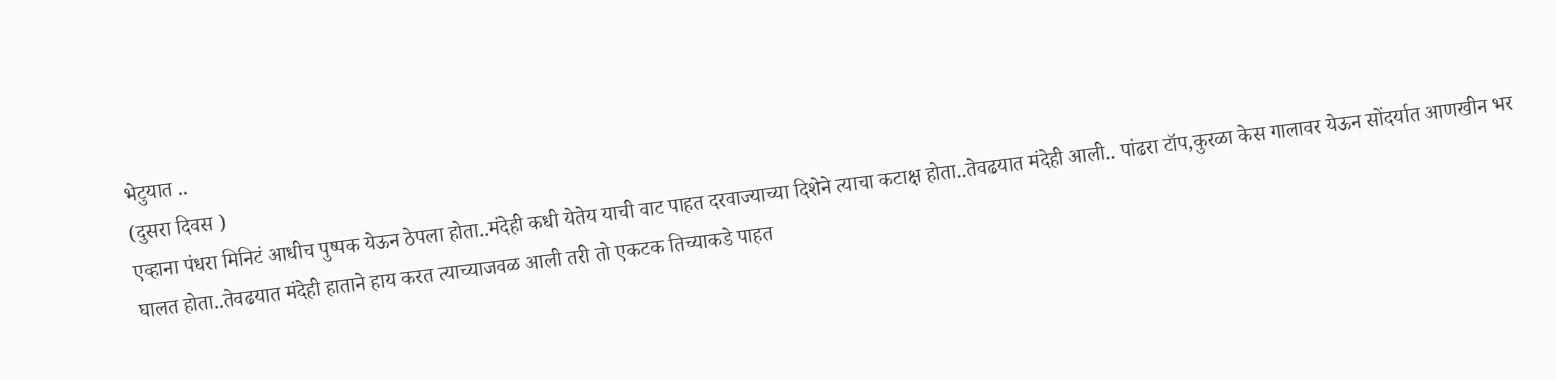भेटुयात ..
(दुसरा दिवस )
एव्हाना पंधरा मिनिटं आधीच पुष्पक येऊन ठेपला होता..मंदेही कधी येतेय याची वाट पाहत दरवाज्याच्या दिशेने त्याचा कटाक्ष होता..तेवढयात मंदेही आली.. पांढरा टॉप,कुरळा केस गालावर येऊन सोंदर्यात आणखीन भर घालत होता..तेवढयात मंदेही हाताने हाय करत त्याच्याजवळ आली तरी तो एकटक तिच्याकडे पाहत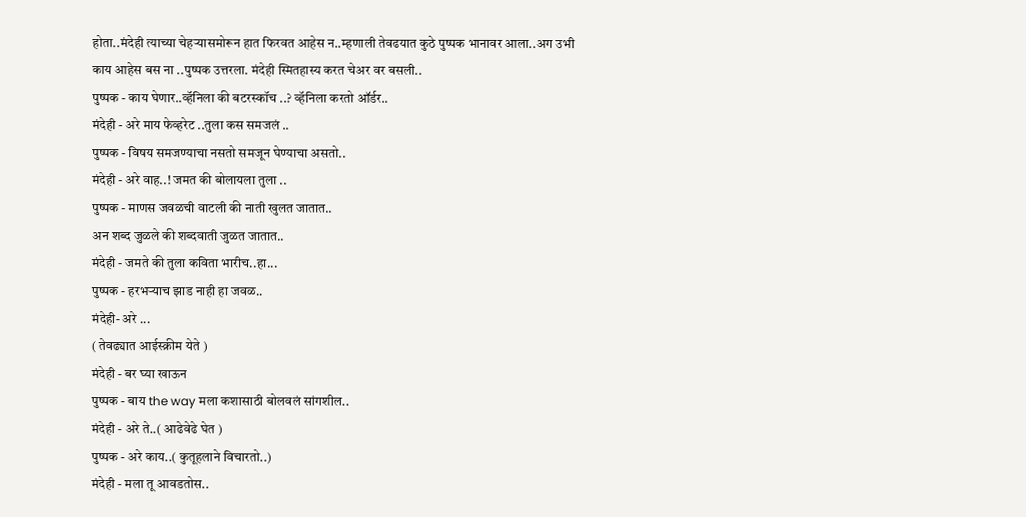होता..मंदेही त्याच्या चेहऱ्यासमोरून हात फिरवत आहेस न..म्हणाली तेवढयात कुठे पुष्पक भानावर आला..अग उभी काय आहेस बस ना ..पुष्पक उत्तरला. मंदेही स्मितहास्य करत चेअर वर बसली..
पुष्पक - काय घेणार..व्हॅनिला की बटरस्कॉच ..? व्हॅनिला करतो ऑर्डर..
मंदेही - अरे माय फेव्हरेट ..तुला कस समजलं ..
पुष्पक - विषय समजण्याचा नसतो समजून घेण्याचा असतो..
मंदेही - अरे वाह..! जमत की बोलायला तुला ..
पुष्पक - माणस जवळची वाटली की नाती खुलत जातात..
अन शब्द जुळले की शब्दवाती जुळत जातात..
मंदेही - जमते की तुला कविता भारीच..हा...
पुष्पक - हरभऱ्याच झाड नाही हा जवळ..
मंदेही- अरे ...
( तेवढ्यात आईस्क्रीम येते )
मंदेही - बर घ्या खाऊन
पुष्पक - बाय the way मला कशासाठी बोलवलं सांगशील..
मंदेही - अरे ते..( आढेवेढे घेत )
पुष्पक - अरे काय..( कुतूहलाने विचारतो..)
मंदेही - मला तू आवडतोस..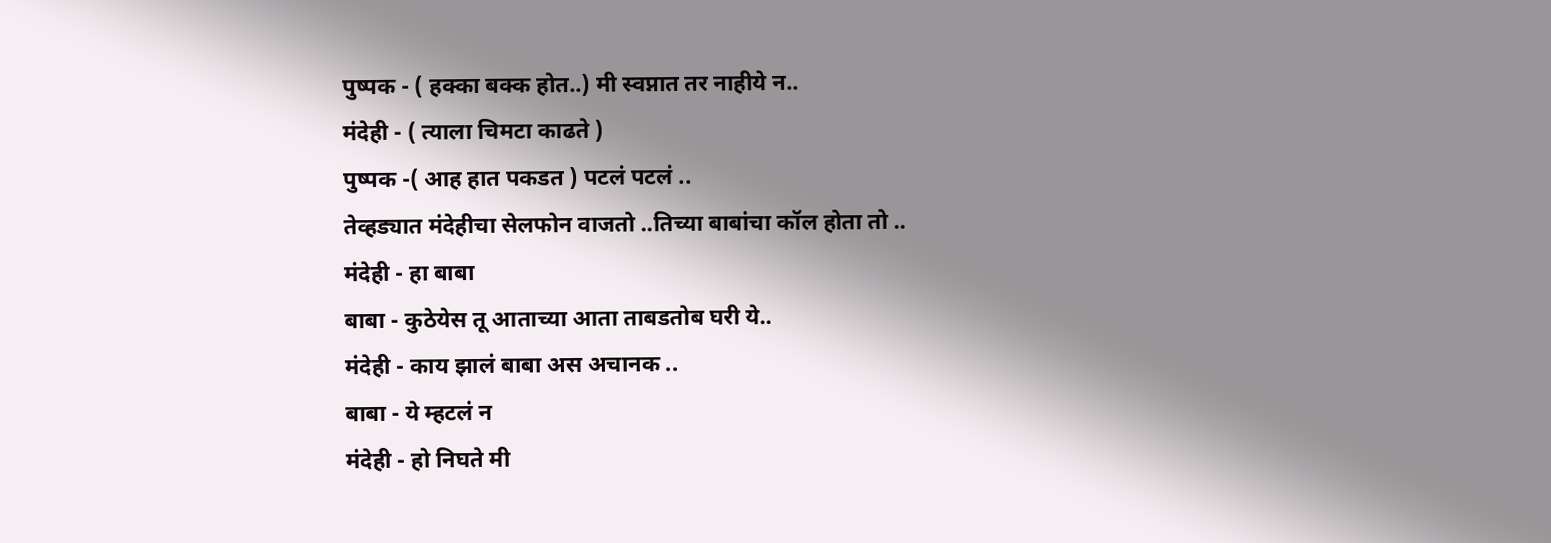पुष्पक - ( हक्का बक्क होत..) मी स्वप्नात तर नाहीये न..
मंदेही - ( त्याला चिमटा काढते )
पुष्पक -( आह हात पकडत ) पटलं पटलं ..
तेव्हड्यात मंदेहीचा सेलफोन वाजतो ..तिच्या बाबांचा कॉल होता तो ..
मंदेही - हा बाबा
बाबा - कुठेयेस तू आताच्या आता ताबडतोब घरी ये..
मंदेही - काय झालं बाबा अस अचानक ..
बाबा - ये म्हटलं न
मंदेही - हो निघते मी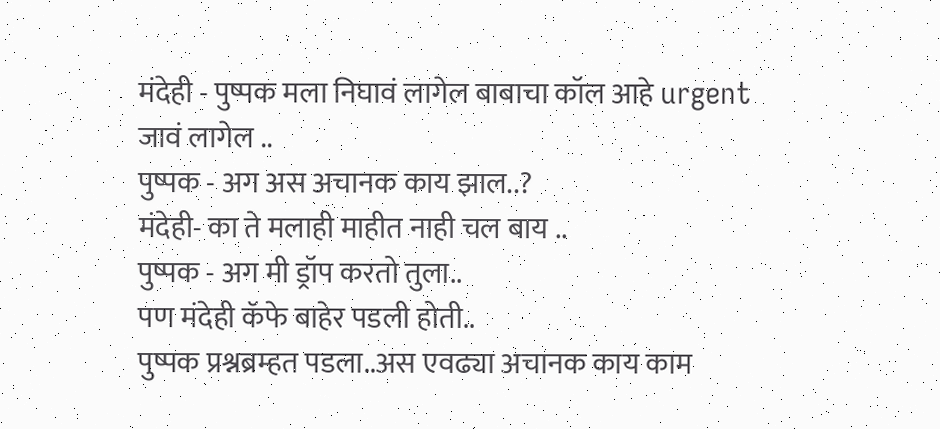मंदेही - पुष्पक मला निघावं लागेल बाबाचा कॉल आहे urgent जावं लागेल ..
पुष्पक - अग अस अचानक काय झाल..?
मंदेही- का ते मलाही माहीत नाही चल बाय ..
पुष्पक - अग मी ड्रॉप करतो तुला..
पण मंदेही कॅफे बाहेर पडली होती..
पुष्पक प्रश्नब्रम्हत पडला..अस एवढ्या अचानक काय काम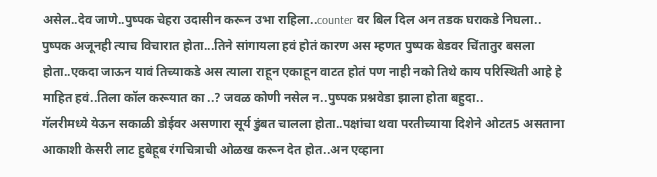असेल..देव जाणे..पुष्पक चेहरा उदासीन करून उभा राहिला..counter वर बिल दिल अन तडक घराकडे निघला..
पुष्पक अजूनही त्याच विचारात होता...तिने सांगायला हवं होतं कारण अस म्हणत पुष्पक बेडवर चिंतातुर बसला होता..एकदा जाऊन यावं तिच्याकडे अस त्याला राहून एकाहून वाटत होतं पण नाही नको तिथे काय परिस्थिती आहे हे माहित हवं..तिला कॉल करूयात का ..? जवळ कोणी नसेल न..पुष्पक प्रश्नवेडा झाला होता बहुदा..
गॅलरीमध्ये येऊन सकाळी डोईवर असणारा सूर्य डुंबत चालला होता..पक्षांचा थवा परतीच्याया दिशेने ओटत5 असताना आकाशी केसरी लाट हुबेहूब रंगचित्राची ओळख करून देत होत..अन एव्हाना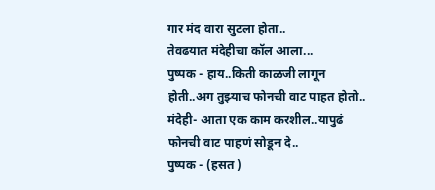गार मंद वारा सुटला होता..
तेवढयात मंदेहीचा कॉल आला...
पुष्पक - हाय..किती काळजी लागून होती..अग तुझ्याच फोनची वाट पाहत होतो..
मंदेही- आता एक काम करशील..यापुढं फोनची वाट पाहणं सोडून दे..
पुष्पक - (हसत )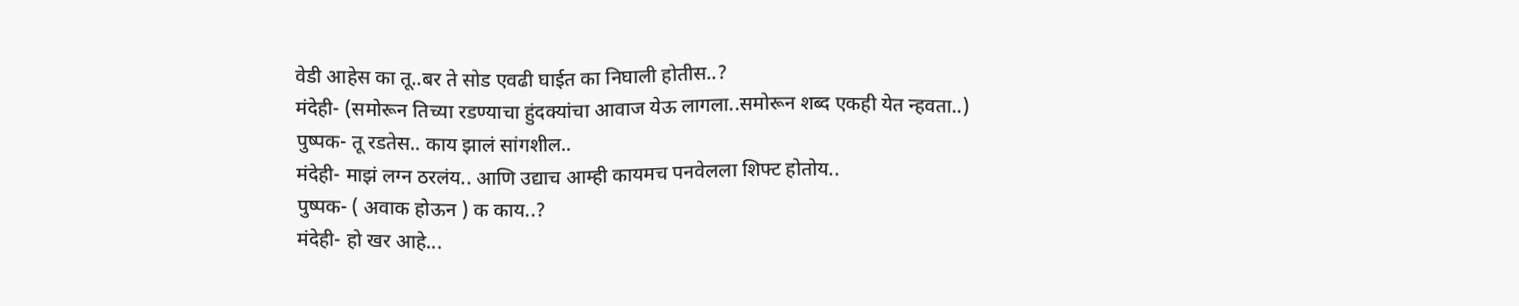वेडी आहेस का तू..बर ते सोड एवढी घाईत का निघाली होतीस..?
मंदेही- (समोरून तिच्या रडण्याचा हुंदक्यांचा आवाज येऊ लागला..समोरून शब्द एकही येत न्हवता..)
पुष्पक- तू रडतेस.. काय झालं सांगशील..
मंदेही- माझं लग्न ठरलंय.. आणि उद्याच आम्ही कायमच पनवेलला शिफ्ट होतोय..
पुष्पक- ( अवाक होऊन ) क काय..?
मंदेही- हो खर आहे...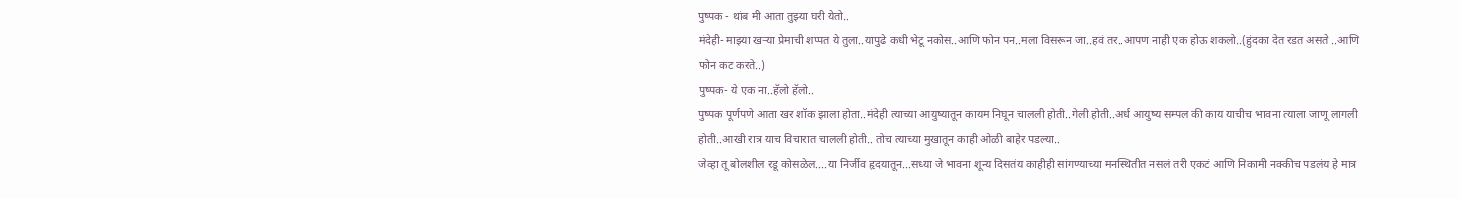पुष्पक - थांब मी आता तुझ्या घरी येतो..
मंदेही- माझ्या खऱ्या प्रेमाची शप्पत ये तुला..यापुढे कधी भेटू नकोस..आणि फोन पन..मला विसरून जा..हवं तर..आपण नाही एक होऊ शकलो..(हुंदका देत रडत असते ..आणि फोन कट करते..)
पुष्पक- ये एक ना..हॅलो हॅलो..
पुष्पक पूर्णपणे आता खर शॉक झाला होता..मंदेही त्याच्या आयुष्यातून कायम निघून चालली होती..गेली होती..अर्ध आयुष्य सम्पल की काय याचीच भावना त्याला जाणू लागली होती..आखी रात्र याच विचारात चालली होती.. तोच त्याच्या मुखातून काही ओळी बाहेर पडल्या..
जेव्हा तू बोलशील रडू कोसळेल....या निर्जीव हृदयातून...सध्या जे भावना शून्य दिसतंय काहीही सांगण्याच्या मनस्थितीत नसलं तरी एकटं आणि निकामी नक्कीच पडलंय हे मात्र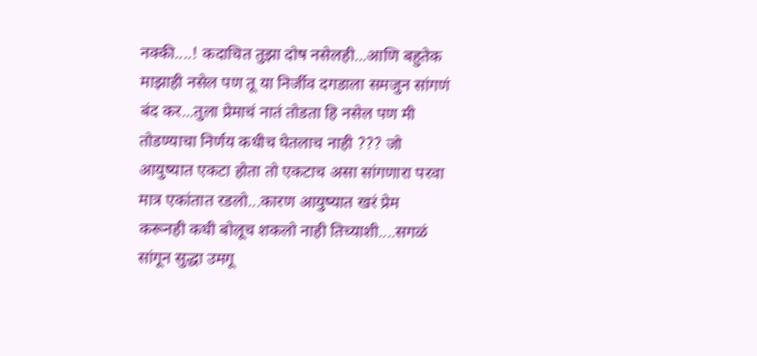नक्की....! कदाचित तुझा दोष नसेलही...आणि बहुतेक माझाही नसेल पण तू या निर्जीव दगडाला समजुन सांगणं बंद कर...तुला प्रेमाचं नातं तोडता हि नसेल पण मी तोडण्याचा निर्णय कधीच घेतलाच नाही ??? जो आयुष्यात एकटा होता तो एकटाच असा सांगणारा परवा मात्र एकांतात रडलो...कारण आयुष्यात खरं प्रेम करूनही कधी बोलूच शकलो नाही तिच्याशी....सगळं सांगून सुद्धा उमगू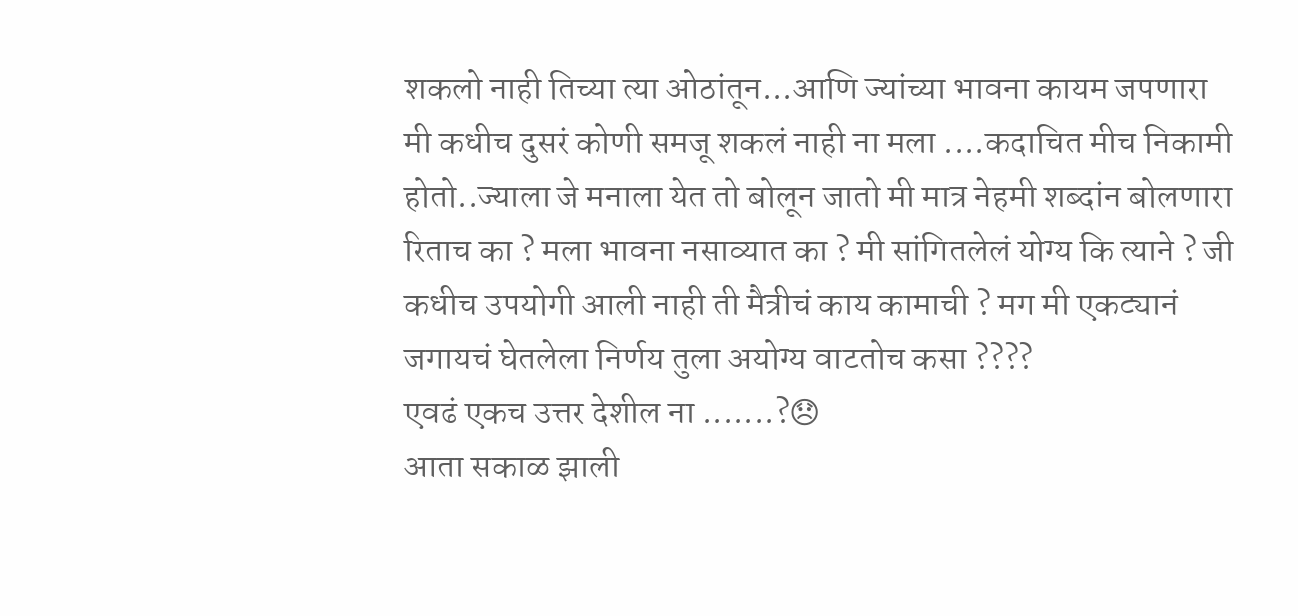शकलो नाही तिच्या त्या ओठांतून...आणि ज्यांच्या भावना कायम जपणारा मी कधीच दुसरं कोणी समजू शकलं नाही ना मला ....कदाचित मीच निकामी होतो..ज्याला जे मनाला येत तो बोलून जातो मी मात्र नेहमी शब्दांन बोलणारा रिताच का ? मला भावना नसाव्यात का ? मी सांगितलेलं योग्य कि त्याने ? जी कधीच उपयोगी आली नाही ती मैत्रीचं काय कामाची ? मग मी एकट्यानं जगायचं घेतलेला निर्णय तुला अयोग्य वाटतोच कसा ????
एवढं एकच उत्तर देशील ना .......?😞
आता सकाळ झाली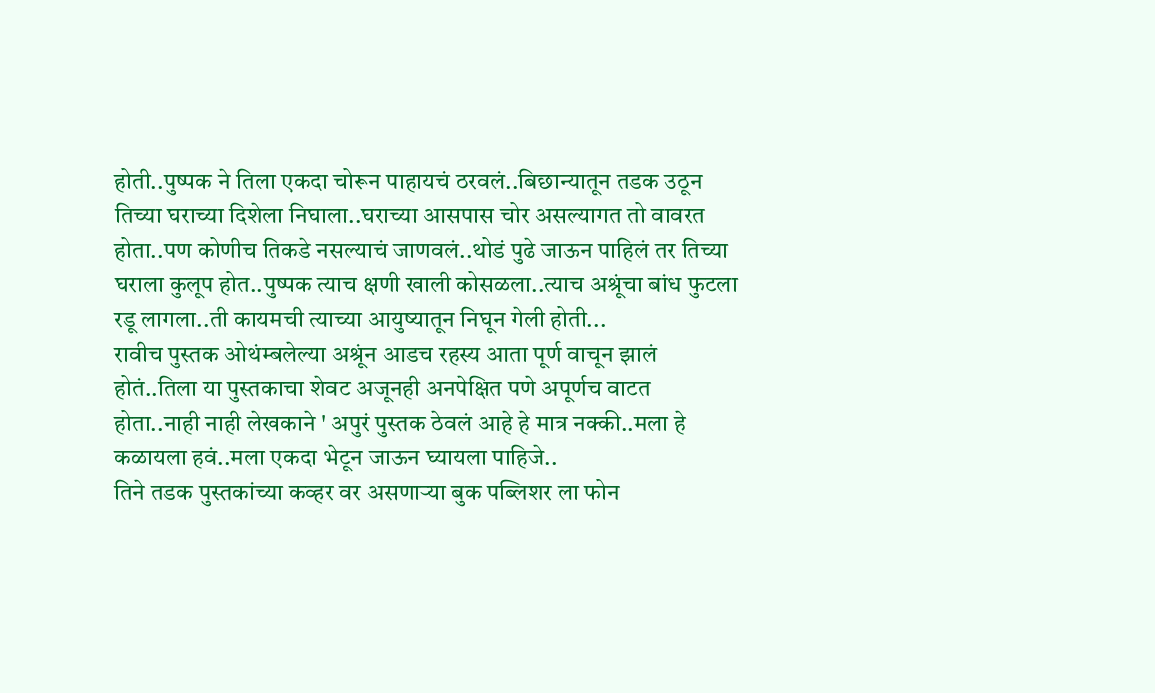होती..पुष्पक ने तिला एकदा चोरून पाहायचं ठरवलं..बिछान्यातून तडक उठून तिच्या घराच्या दिशेला निघाला..घराच्या आसपास चोर असल्यागत तो वावरत होता..पण कोणीच तिकडे नसल्याचं जाणवलं..थोडं पुढे जाऊन पाहिलं तर तिच्या घराला कुलूप होत..पुष्पक त्याच क्षणी खाली कोसळला..त्याच अश्रूंचा बांध फुटला रडू लागला..ती कायमची त्याच्या आयुष्यातून निघून गेली होती...
रावीच पुस्तक ओथंम्बलेल्या अश्रूंन आडच रहस्य आता पूर्ण वाचून झालं होतं..तिला या पुस्तकाचा शेवट अजूनही अनपेक्षित पणे अपूर्णच वाटत होता..नाही नाही लेखकाने ' अपुरं पुस्तक ठेवलं आहे हे मात्र नक्की..मला हे कळायला हवं..मला एकदा भेटून जाऊन घ्यायला पाहिजे..
तिने तडक पुस्तकांच्या कव्हर वर असणाऱ्या बुक पब्लिशर ला फोन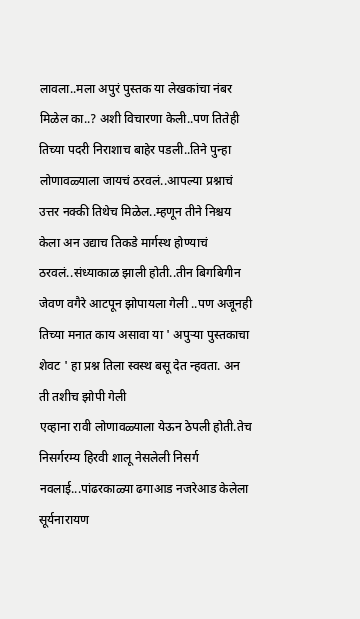लावला..मला अपुरं पुस्तक या लेखकांचा नंबर मिळेल का..? अशी विचारणा केली..पण तितेही तिच्या पदरी निराशाच बाहेर पडली..तिने पुन्हा लोणावळ्याला जायचं ठरवलं..आपल्या प्रश्नाचं उत्तर नक्की तिथेच मिळेल..म्हणून तीने निश्चय केला अन उद्याच तिकडे मार्गस्थ होण्याचं ठरवलं..संध्याकाळ झाली होती..तीन बिगबिगीन जेवण वगैरे आटपून झोपायला गेली ..पण अजूनही तिच्या मनात काय असावा या ' अपुऱ्या पुस्तकाचा शेवट ' हा प्रश्न तिला स्वस्थ बसू देत न्हवता. अन ती तशीच झोपी गेली
एव्हाना रावी लोणावळ्याला येऊन ठेपली होती.तेच निसर्गरम्य हिरवी शालू नेसलेली निसर्ग नवलाई...पांढरकाळ्या ढगाआड नजरेआड केलेला सूर्यनारायण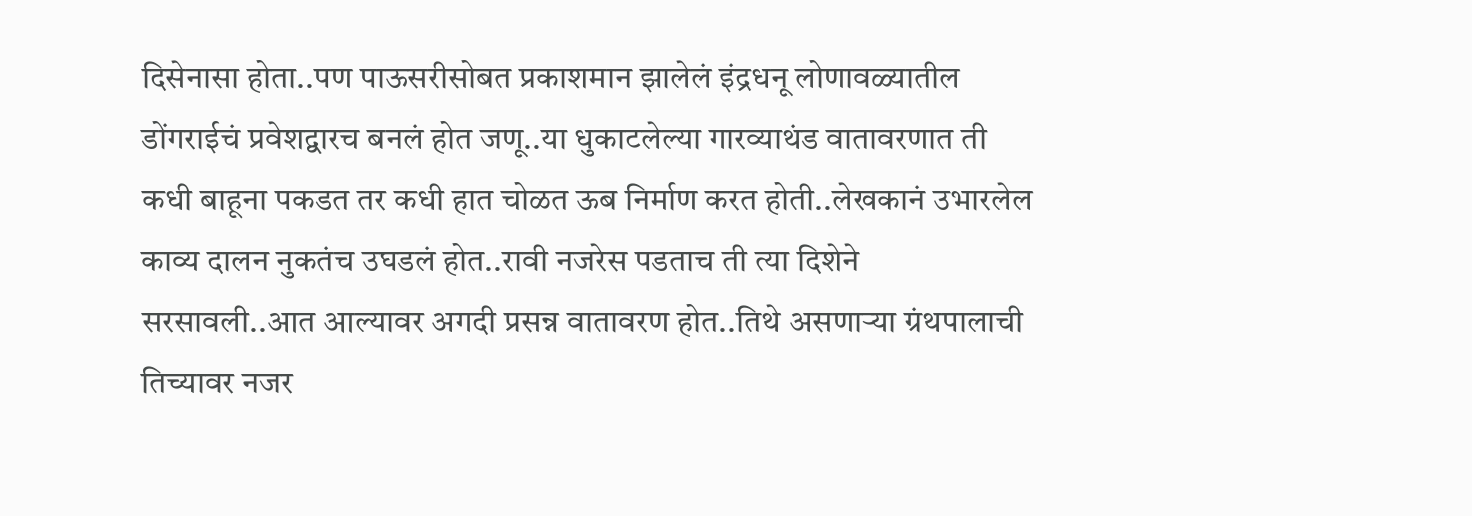दिसेनासा होता..पण पाऊसरीसोबत प्रकाशमान झालेलं इंद्रधनू लोणावळ्यातील डोंगराईचं प्रवेशद्वारच बनलं होत जणू..या धुकाटलेल्या गारव्याथंड वातावरणात ती कधी बाहूना पकडत तर कधी हात चोळत ऊब निर्माण करत होती..लेखकानं उभारलेल काव्य दालन नुकतंच उघडलं होत..रावी नजरेस पडताच ती त्या दिशेने सरसावली..आत आल्यावर अगदी प्रसन्न वातावरण होत..तिथे असणाऱ्या ग्रंथपालाची तिच्यावर नजर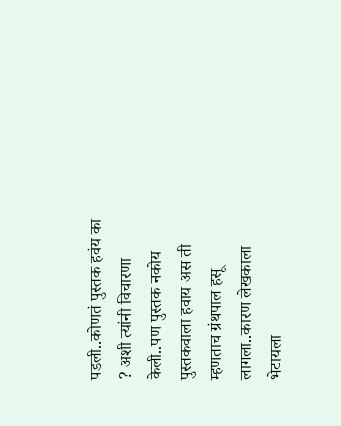पडली..कोणतं पुस्तक हवंय का ? अशी त्यांनी विचारणा केली..पण पुस्तक नकोय पुस्तकवाला हवाय अस ती म्हणताच ग्रंथपाल हसू लागला..कारण लेखकाला भेटायला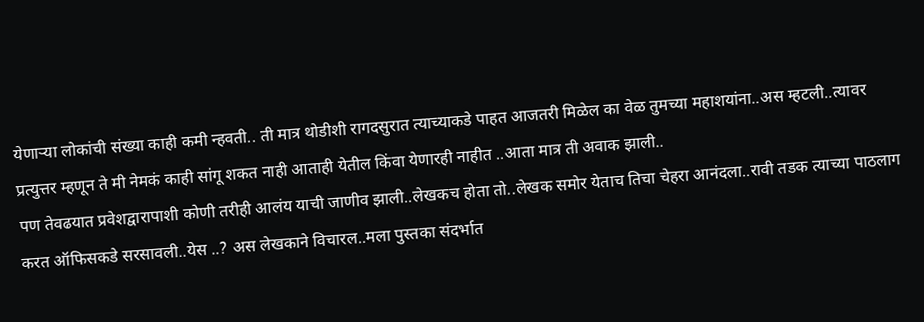येणाऱ्या लोकांची संख्या काही कमी न्हवती.. ती मात्र थोडीशी रागदसुरात त्याच्याकडे पाहत आजतरी मिळेल का वेळ तुमच्या महाशयांना..अस म्हटली..त्यावर प्रत्युत्तर म्हणून ते मी नेमकं काही सांगू शकत नाही आताही येतील किंवा येणारही नाहीत ..आता मात्र ती अवाक झाली..
पण तेवढयात प्रवेशद्वारापाशी कोणी तरीही आलंय याची जाणीव झाली..लेखकच होता तो..लेखक समोर येताच तिचा चेहरा आनंदला..रावी तडक त्याच्या पाठलाग करत ऑफिसकडे सरसावली..येस ..? अस लेखकाने विचारल..मला पुस्तका संदर्भात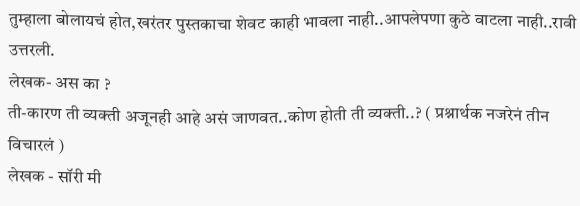तुम्हाला बोलायचं होत,खरंतर पुस्तकाचा शेवट काही भावला नाही..आपलेपणा कुठे वाटला नाही..रावी उत्तरली.
लेखक- अस का ?
ती-कारण ती व्यक्ती अजूनही आहे असं जाणवत..कोण होती ती व्यक्ती..? ( प्रश्नार्थक नजरेनं तीन विचारलं )
लेखक - सॉरी मी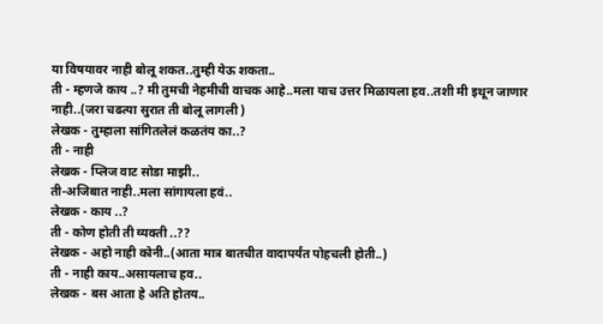या विषयावर नाही बोलू शकत..तुम्ही येऊ शकता..
ती - म्हणजे काय ..? मी तुमची नेहमीची वाचक आहे..मला याच उत्तर मिळायला हव..तशी मी इथून जाणार नाही..(जरा चढत्या सुरात ती बोलू लागली )
लेखक - तुम्हाला सांगितलेलं कळतंय का..?
ती - नाही
लेखक - प्लिज वाट सोडा माझी..
ती-अजिबात नाही..मला सांगायला हवं..
लेखक - काय ..?
ती - कोण होती ती व्यक्ती ..??
लेखक - अहो नाही कोनी..(आता मात्र बातचीत वादापर्यंत पोहचली होती..)
ती - नाही काय..असायलाच हव..
लेखक - बस आता हे अति होतय..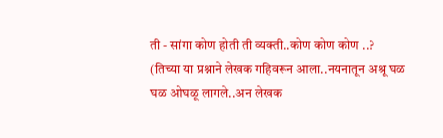ती - सांगा कोण होती ती व्यक्ती..कोण कोण कोण ..?
(तिच्या या प्रश्नाने लेखक गहिवरून आला..नयनातून अश्रू घळ घळ ओघळू लागले..अन लेखक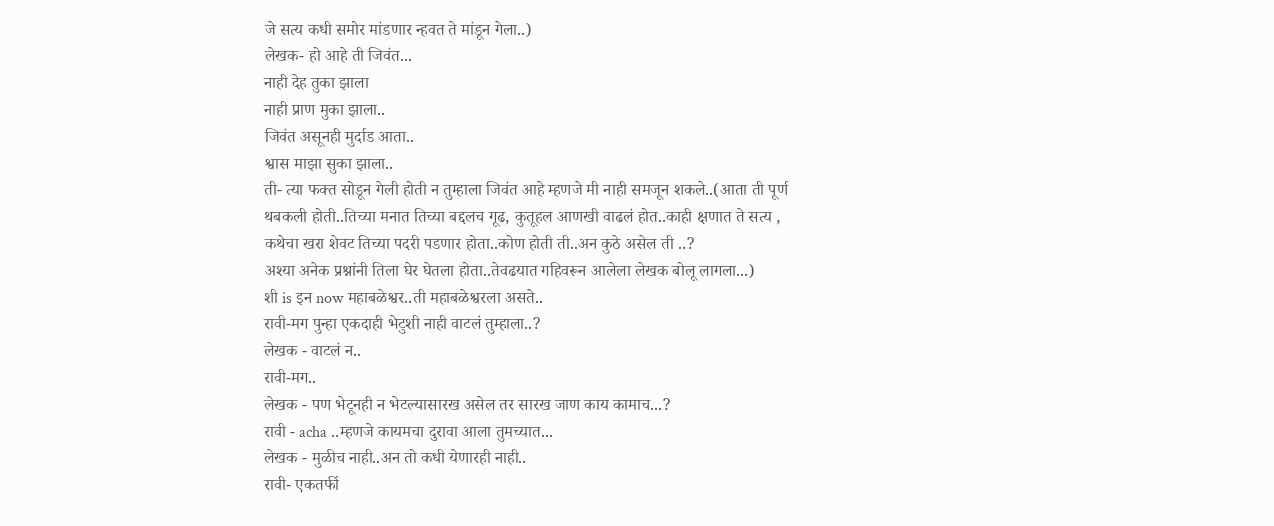जे सत्य कधी समोर मांडणार न्हवत ते मांडून गेला..)
लेखक- हो आहे ती जिवंत...
नाही देह तुका झाला
नाही प्राण मुका झाला..
जिवंत असूनही मुर्दाड आता..
श्वास माझा सुका झाला..
ती- त्या फक्त सोडून गेली होती न तुम्हाला जिवंत आहे म्हणजे मी नाही समजून शकले..(आता ती पूर्ण थबकली होती..तिच्या मनात तिच्या बद्दलच गूढ, कुतूहल आणखी वाढलं होत..काही क्षणात ते सत्य , कथेचा खरा शेवट तिच्या पदरी पडणार होता..कोण होती ती..अन कुठे असेल ती ..?
अश्या अनेक प्रश्नांनी तिला घेर घेतला होता..तेवढयात गहिवरून आलेला लेखक बोलू लागला...)
शी is इन now महाबळेश्वर..ती महाबळेश्वरला असते..
रावी-मग पुन्हा एकदाही भेटुशी नाही वाटलं तुम्हाला..?
लेखक - वाटलं न..
रावी-मग..
लेखक - पण भेटूनही न भेटल्यासारख असेल तर सारख जाण काय कामाच...?
रावी - acha ..म्हणजे कायमचा दुरावा आला तुमच्यात...
लेखक - मुळीच नाही..अन तो कधी येणारही नाही..
रावी- एकतर्फी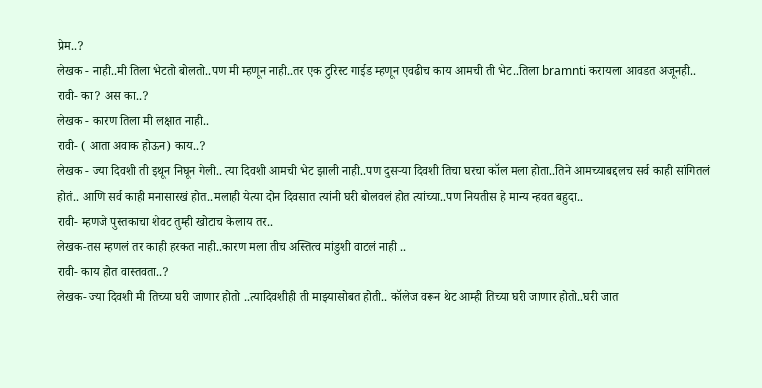प्रेम..?
लेखक - नाही..मी तिला भेटतो बोलतो..पण मी म्हणून नाही..तर एक टुरिस्ट गाईड म्हणून एवढीच काय आमची ती भेट..तिला bramnti करायला आवडत अजूनही..
रावी- का? अस का..?
लेखक - कारण तिला मी लक्षात नाही..
रावी- ( आता अवाक होऊन) काय..?
लेखक - ज्या दिवशी ती इथून निघून गेली.. त्या दिवशी आमची भेट झाली नाही..पण दुसऱ्या दिवशी तिचा घरचा कॉल मला होता..तिने आमच्याबद्दलच सर्व काही सांगितलं होतं.. आणि सर्व काही मनासारखं होत..मलाही येत्या दोन दिवसात त्यांनी घरी बोलवलं होत त्यांच्या..पण नियतीस हे मान्य न्हवत बहुदा..
रावी- म्हणजे पुस्तकाचा शेवट तुम्ही खोटाच केलाय तर..
लेखक-तस म्हणलं तर काही हरकत नाही..कारण मला तीच अस्तित्व मांडुशी वाटलं नाही ..
रावी- काय होत वास्तवता..?
लेखक- ज्या दिवशी मी तिच्या घरी जाणार होतो ..त्यादिवशीही ती माझ्यासोबत होती.. कॉलेज वरून थेट आम्ही तिच्या घरी जाणार होतो..घरी जात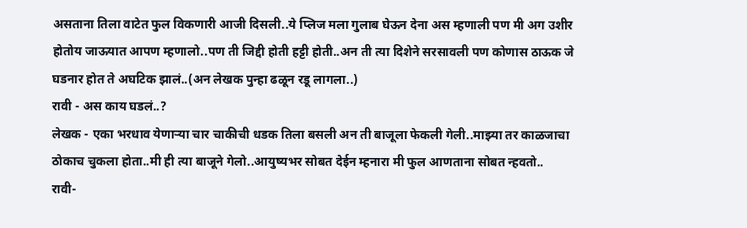असताना तिला वाटेत फुल विकणारी आजी दिसली..ये प्लिज मला गुलाब घेऊन देना अस म्हणाली पण मी अग उशीर होतोय जाऊयात आपण म्हणालो..पण ती जिद्दी होती हट्टी होती..अन ती त्या दिशेने सरसावली पण कोणास ठाऊक जे घडनार होत ते अघटिक झालं..(अन लेखक पुन्हा ढळून रडू लागला..)
रावी - अस काय घडलं..?
लेखक - एका भरधाव येणाऱ्या चार चाकीची धडक तिला बसली अन ती बाजूला फेकली गेली..माझ्या तर काळजाचा ठोकाच चुकला होता..मी ही त्या बाजूने गेलो..आयुष्यभर सोबत देईन म्हनारा मी फुल आणताना सोबत न्हवतो..
रावी-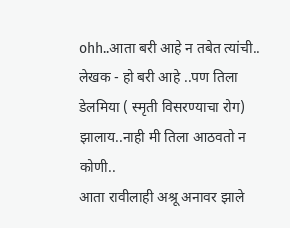ohh..आता बरी आहे न तबेत त्यांची..
लेखक - हो बरी आहे ..पण तिला डेलमिया ( स्मृती विसरण्याचा रोग) झालाय..नाही मी तिला आठवतो न कोणी..
आता रावीलाही अश्रू अनावर झाले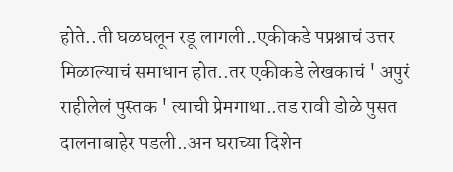होते..ती घळघलून रडू लागली..एकीकडे पप्रश्नाचं उत्तर मिळाल्याचं समाधान होत..तर एकीकडे लेखकाचं ' अपुरं राहीलेलं पुस्तक ' त्याची प्रेमगाथा..तड रावी डोळे पुसत दालनाबाहेर पडली..अन घराच्या दिशेन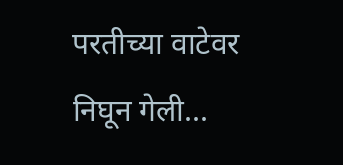परतीच्या वाटेवर निघून गेली...